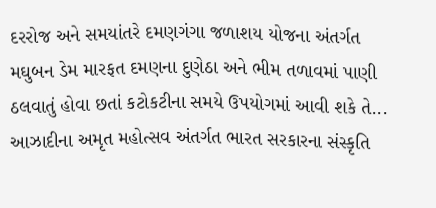દરરોજ અને સમયાંતરે દમણગંગા જળાશય યોજના અંતર્ગત મઘુબન ડેમ મારફત દમણના દુણેઠા અને ભીમ તળાવમાં પાણી ઠલવાતું હોવા છતાં કટોકટીના સમયે ઉપયોગમાં આવી શકે તે...
આઝાદીના અમૃત મહોત્સવ અંતર્ગત ભારત સરકારના સંસ્કૃતિ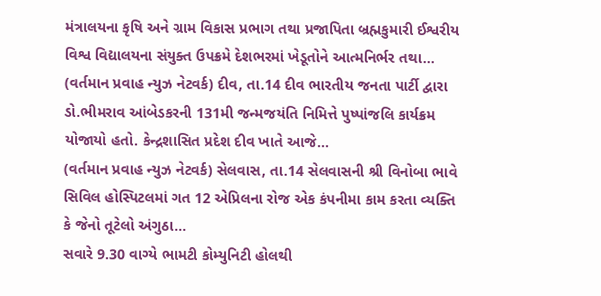મંત્રાલયના કૃષિ અને ગ્રામ વિકાસ પ્રભાગ તથા પ્રજાપિતા બ્રહ્મકુમારી ઈશ્વરીય વિશ્વ વિદ્યાલયના સંયુક્ત ઉપક્રમે દેશભરમાં ખેડૂતોને આત્મનિર્ભર તથા...
(વર્તમાન પ્રવાહ ન્યુઝ નેટવર્ક) દીવ, તા.14 દીવ ભારતીય જનતા પાર્ટી દ્વારા ડો.ભીમરાવ આંબેડકરની 131મી જન્મજયંતિ નિમિત્તે પુષ્પાંજલિ કાર્યક્રમ યોજાયો હતો. કેન્દ્રશાસિત પ્રદેશ દીવ ખાતે આજે...
(વર્તમાન પ્રવાહ ન્યુઝ નેટવર્ક) સેલવાસ, તા.14 સેલવાસની શ્રી વિનોબા ભાવે સિવિલ હોસ્પિટલમાં ગત 12 એપ્રિલના રોજ એક કંપનીમા કામ કરતા વ્યક્તિ કે જેનો તૂટેલો અંગુઠા...
સવારે 9.30 વાગ્યે ભામટી કોમ્યુનિટી હોલથી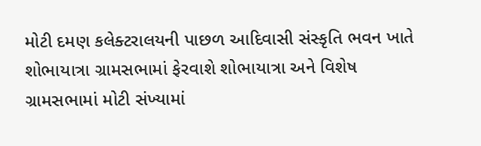મોટી દમણ કલેક્ટરાલયની પાછળ આદિવાસી સંસ્કૃતિ ભવન ખાતે શોભાયાત્રા ગ્રામસભામાં ફેરવાશે શોભાયાત્રા અને વિશેષ ગ્રામસભામાં મોટી સંખ્યામાં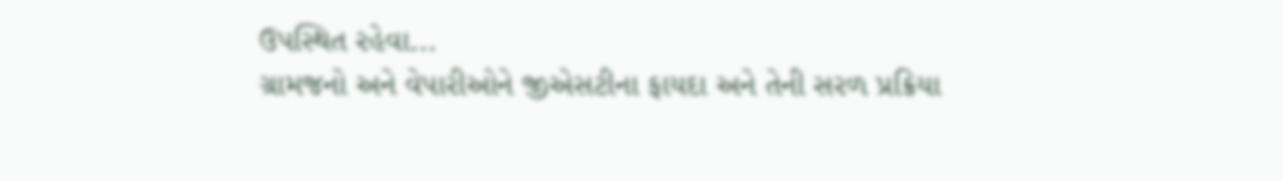ઉપસ્થિત રહેવા...
ગ્રામજનો અને વેપારીઓને જીએસટીના ફાયદા અને તેની સરળ પ્રક્રિયા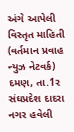અંગે આપેલી વિસ્તૃત માહિતી (વર્તમાન પ્રવાહ ન્યુઝ નેટવર્ક) દમણ, તા.1ર સંઘપ્રદેશ દાદરા નગર હવેલી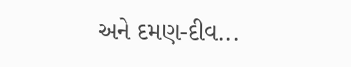અને દમણ-દીવ...